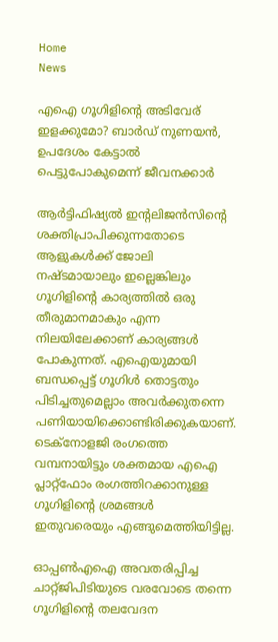Home
News

എഐ ഗൂഗിളിന്റെ അ‌ടിവേര് ഇളക്കുമോ? ബാർഡ് നുണയൻ, ഉപദേശം കേട്ടാൽ പെട്ടുപോകുമെന്ന് ജീവനക്കാർ

ആർട്ടിഫിഷ്യൽ ഇന്റലിജൻസിന്റെ ശക്തിപ്രാപിക്കുന്നതോടെ ആളുകൾക്ക് ജോലി നഷ്ടമായാലും ഇല്ലെങ്കിലും ഗൂഗിളിന്റെ കാര്യത്തിൽ ഒരു തീരുമാനമാകും എന്ന നിലയിലേക്കാണ് കാര്യങ്ങൾ പോകുന്നത്. എഐയുമായി ബന്ധപ്പെട്ട് ഗൂഗിൾ തൊട്ടതും പിടിച്ചതുമെല്ലാം അ‌വർക്കുതന്നെ പണിയായിക്കൊണ്ടിരിക്കുകയാണ്. ടെക്നോളജി രംഗത്തെ വമ്പനായിട്ടും ശക്തമായ എഐ പ്ലാറ്റ്ഫോം രംഗത്തിറക്കാനുള്ള ഗൂഗിളിന്റെ ശ്രമങ്ങൾ ഇതുവരെയും എങ്ങുമെത്തിയിട്ടില്ല.

ഓപ്പൺഎഐ അ‌വതരിപ്പിച്ച ചാറ്റ്ജിപിടിയുടെ വരവോടെ തന്നെ ഗൂഗിളിന്റെ തലവേദന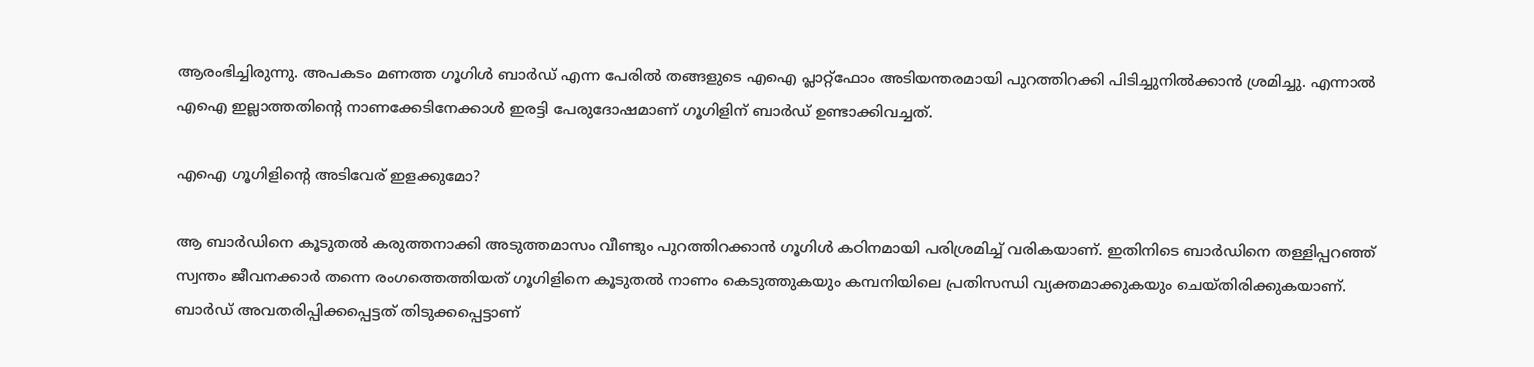ആരംഭിച്ചിരുന്നു. അ‌പകടം മണത്ത ഗൂഗിൾ ബാർഡ് എന്ന പേരിൽ തങ്ങളുടെ എഐ പ്ലാറ്റ്ഫോം അ‌ടിയന്തരമായി പുറത്തിറക്കി പിടിച്ചുനിൽക്കാൻ ശ്രമിച്ചു. എന്നാൽ എഐ ഇല്ലാത്തതിന്റെ നാണക്കേടിനേക്കാൾ ഇരട്ടി പേരുദോഷമാണ് ഗൂഗിളിന് ബാർഡ് ഉണ്ടാക്കിവച്ചത്.

എഐ ഗൂഗിളിന്റെ അ‌ടിവേര് ഇളക്കുമോ?

ആ ബാർഡിനെ കൂടുതൽ കരുത്തനാക്കി അ‌ടുത്തമാസം വീണ്ടും പുറത്തിറക്കാൻ ഗൂഗിൾ കഠിനമായി പരിശ്രമിച്ച് വരികയാണ്. ഇതിനിടെ ബാർഡിനെ തള്ളിപ്പറഞ്ഞ് സ്വന്തം ജീവനക്കാർ തന്നെ രംഗത്തെത്തിയത് ഗൂഗിളിനെ കൂടുതൽ നാണം കെടുത്തുകയും കമ്പനിയിലെ പ്രതിസന്ധി വ്യക്തമാക്കുകയും ചെയ്തിരിക്കുകയാണ്. ബാർഡ് അ‌വതരിപ്പിക്കപ്പെട്ടത് തിടുക്കപ്പെട്ടാണ്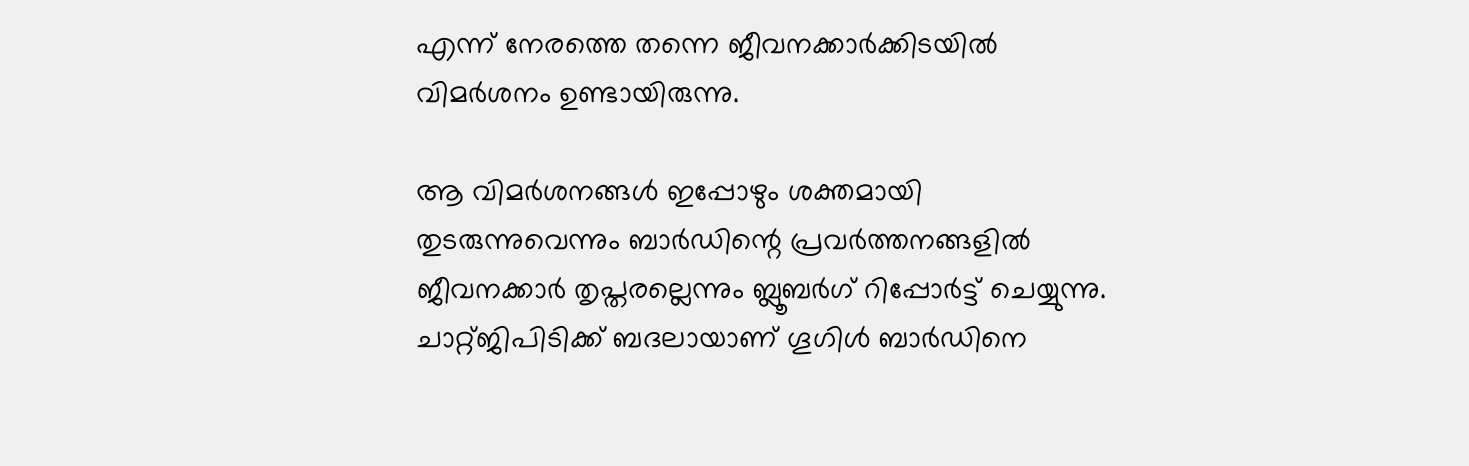എന്ന് നേരത്തെ തന്നെ ജീവനക്കാർക്കിടയിൽ വിമർശനം ഉണ്ടായിരുന്നു.

ആ വിമർശനങ്ങൾ ഇപ്പോഴും ശക്തമായി തുടരുന്നുവെന്നും ബാർഡിന്റെ പ്രവർത്തനങ്ങളിൽ ജീവനക്കാർ തൃപ്തരല്ലെന്നും ബ്ലൂബർഗ് റിപ്പോർട്ട് ചെയ്യുന്നു. ചാറ്റ്ജിപിടിക്ക് ബദലായാണ് ഗൂഗിൾ ബാർഡിനെ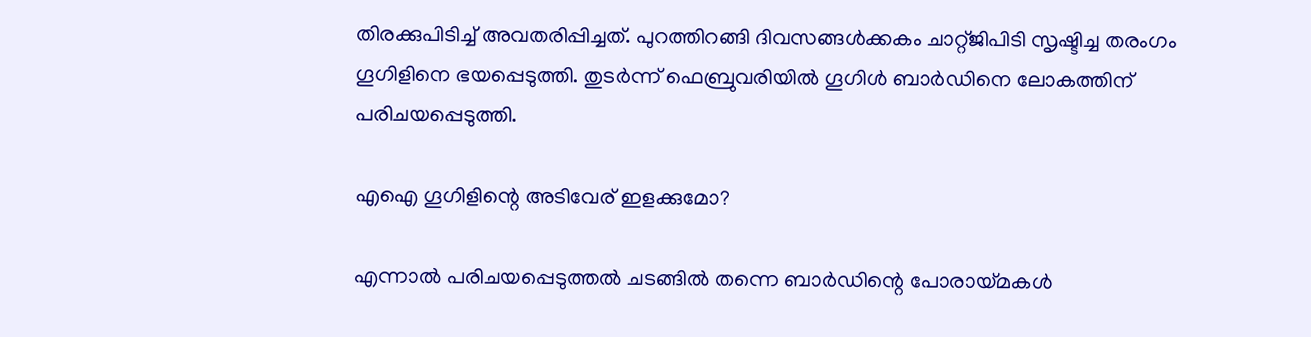തിരക്കുപിടിച്ച് അ‌വതരിപ്പിച്ചത്. പുറത്തിറങ്ങി ദിവസങ്ങൾക്കകം ചാറ്റ്ജിപിടി സൃഷ്ടിച്ച തരംഗം ഗൂഗിളിനെ ഭയപ്പെടുത്തി. തുടർന്ന് ഫെബ്രുവരിയിൽ ഗൂഗിൾ ബാർഡിനെ ലോകത്തിന് പരിചയപ്പെടുത്തി.

എഐ ഗൂഗിളിന്റെ അ‌ടിവേര് ഇളക്കുമോ?

എന്നാൽ പരിചയപ്പെടുത്തൽ ചടങ്ങിൽ തന്നെ ബാർഡിന്റെ പോരായ്മകൾ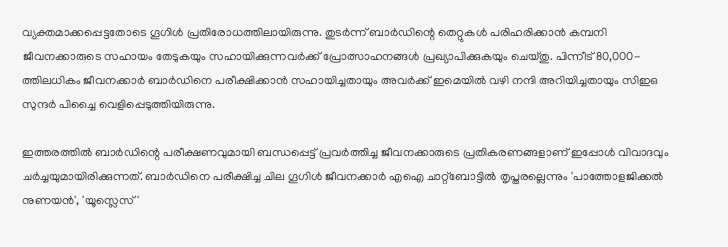വ്യക്തമാക്കപ്പെട്ടതോടെ ഗൂഗിൾ പ്രതിരോധത്തിലായിരുന്നു. തുടർന്ന് ബാർഡിന്റെ തെറ്റുകൾ പരിഹരിക്കാൻ കമ്പനി ജീവനക്കാരുടെ സഹായം തേടുകയും സഹായിക്കുന്നവർക്ക് പ്രോത്സാഹനങ്ങൾ പ്രഖ്യാപിക്കുകയും ചെയ്തു. പിന്നീട് 80,000-ത്തിലധികം ജീവനക്കാർ ബാർഡിനെ പരീക്ഷിക്കാൻ സഹായിച്ചതായും അവർക്ക് ഇമെയിൽ വഴി നന്ദി അറിയിച്ചതായും സിഇഒ സുന്ദർ പിച്ചൈ വെളിപ്പെടുത്തിയിരുന്നു.

ഇത്തരത്തിൽ ബാർഡിന്റെ പരീക്ഷണവുമായി ബന്ധപ്പെട്ട് പ്രവർത്തിച്ച ജീവനക്കാരുടെ പ്രതികരണങ്ങളാണ് ഇപ്പോൾ വിവാദവും ചർച്ചയുമായിരിക്കുന്നത്. ബാർഡിനെ പരീക്ഷിച്ച ചില ഗൂഗിൾ ജീവനക്കാർ എഐ ചാറ്റ്ബോട്ടിൽ തൃപ്തരല്ലെന്നും 'പാത്തോളജിക്കൽ നുണയൻ', 'യൂസ്ലെസ്'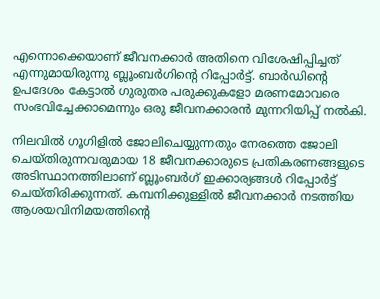എന്നൊക്കെയാണ് ജീവനക്കാർ അ‌തിനെ വിശേഷിപ്പിച്ചത് എന്നുമായിരുന്നു ബ്ലൂംബർഗിന്റെ റിപ്പോർട്ട്. ബാർഡിന്റെ ഉപദേശം കേട്ടാൽ ഗുരുതര പരുക്കുകളോ മരണമോവരെ സംഭവിച്ചേക്കാമെന്നും ഒരു ജീവനക്കാരൻ മുന്നറിയിപ്പ് നൽകി.

നിലവിൽ ഗൂഗിളിൽ ജോലിചെയ്യുന്നതും നേരത്തെ ജോലി ചെയ്തിരുന്നവരുമായ 18 ജീവനക്കാരുടെ പ്രതികരണങ്ങളുടെ അ‌ടിസ്ഥാനത്തിലാണ് ബ്ലൂംബർഗ് ഇക്കാര്യങ്ങൾ റിപ്പോർട്ട് ചെയ്തിരിക്കുന്നത്. കമ്പനിക്കുള്ളിൽ ജീവനക്കാർ നടത്തിയ ആശയവിനിമയത്തിന്റെ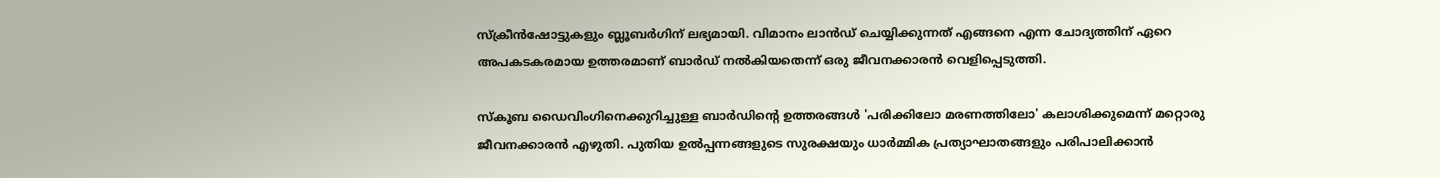സ്ക്രീൻഷോട്ടുകളും ബ്ലൂബർഗിന് ലഭ്യമായി. വിമാനം ലാൻഡ് ചെയ്യിക്കുന്നത് എങ്ങനെ എന്ന ചോദ്യത്തിന് ഏറെ അ‌പകടകരമായ ഉത്തരമാണ് ബാർഡ് നൽകിയതെന്ന് ഒരു ജീവനക്കാരൻ വെളിപ്പെടുത്തി.

സ്കൂബ ഡൈവിംഗിനെക്കുറിച്ചുള്ള ബാർഡിന്റെ ഉത്തരങ്ങൾ 'പരിക്കിലോ മരണത്തിലോ' കലാശിക്കുമെന്ന് മറ്റൊരു ജീവനക്കാരൻ എഴുതി. പുതിയ ഉൽ‌പ്പന്നങ്ങളുടെ സുരക്ഷയും ധാർമ്മിക പ്രത്യാഘാതങ്ങളും പരിപാലിക്കാൻ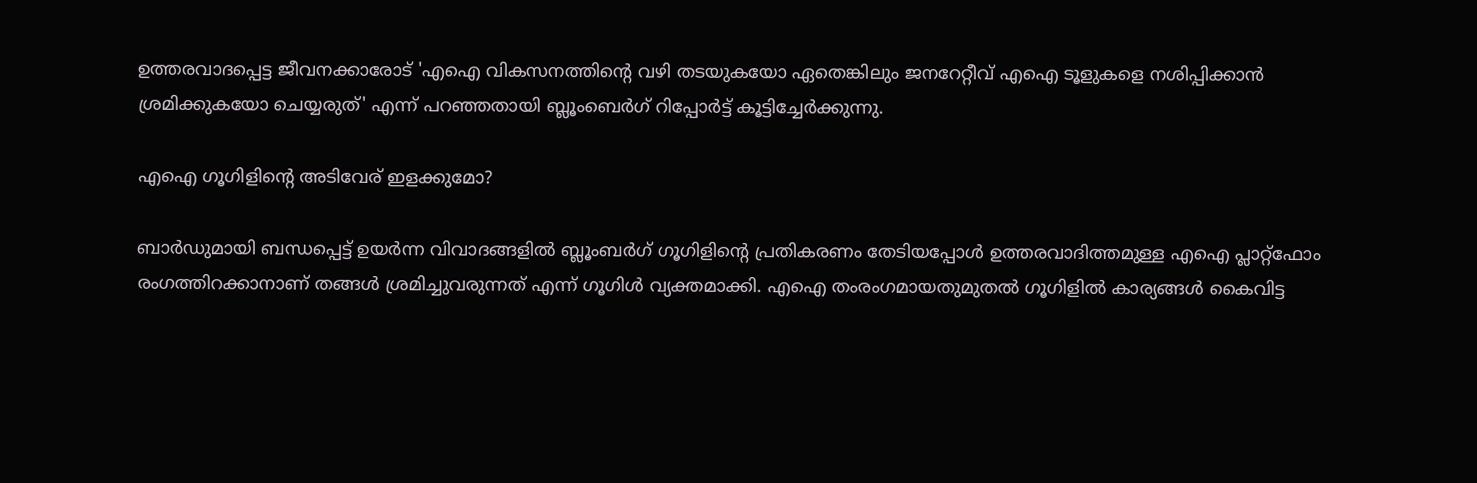ഉത്തരവാദപ്പെട്ട ജീവനക്കാരോട് 'എഐ വികസനത്തിന്റെ വഴി തടയുകയോ ഏതെങ്കിലും ജനറേറ്റീവ് എഐ ടൂളുകളെ നശിപ്പിക്കാൻ ശ്രമിക്കുകയോ ചെയ്യരുത്' എന്ന് പറഞ്ഞതായി ബ്ലൂംബെർഗ് റിപ്പോർട്ട് കൂട്ടിച്ചേർക്കുന്നു.

എഐ ഗൂഗിളിന്റെ അ‌ടിവേര് ഇളക്കുമോ?

ബാർഡുമായി ബന്ധപ്പെട്ട് ഉയർന്ന വിവാദങ്ങളിൽ ബ്ലൂംബർഗ് ഗൂഗിളിന്റെ പ്രതികരണം തേടിയപ്പോൾ ഉത്തരവാദിത്തമുള്ള എഐ പ്ലാറ്റ്ഫോം രംഗത്തിറക്കാനാണ് തങ്ങൾ ശ്രമിച്ചുവരുന്നത് എന്ന് ഗൂഗിൾ വ്യക്തമാക്കി. എഐ തംരംഗമായതുമുതൽ ഗൂഗിളിൽ കാര്യങ്ങൾ കൈവിട്ട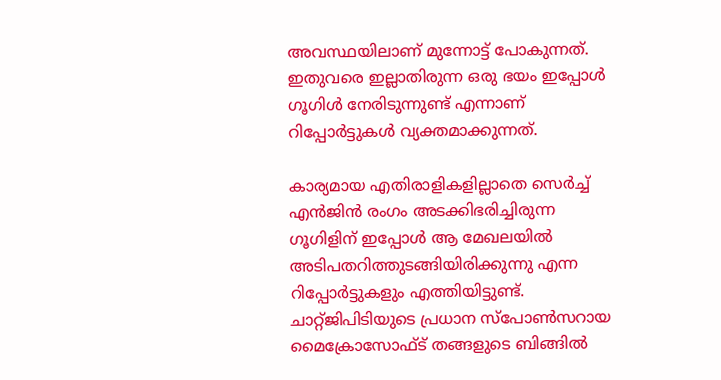അ‌വസ്ഥയിലാണ് മുന്നോട്ട് പോകുന്നത്. ഇതുവരെ ഇല്ലാതിരുന്ന ഒരു ഭയം ഇപ്പോൾ ഗൂഗിൾ നേരിടുന്നുണ്ട് എന്നാണ് റിപ്പോർട്ടുകൾ വ്യക്തമാക്കുന്നത്.

കാര്യമായ എതിരാളികളില്ലാതെ സെർച്ച് എൻജിൻ രംഗം അ‌ടക്കിഭരിച്ചിരുന്ന ഗൂഗിളിന് ഇപ്പോൾ ആ മേഖലയിൽ അ‌ടിപതറിത്തുടങ്ങിയിരിക്കുന്നു എന്ന റിപ്പോർട്ടുകളും എത്തിയിട്ടുണ്ട്. ചാറ്റ്ജിപിടിയുടെ പ്രധാന സ്പോൺസറായ മൈക്രോസോഫ്ട് തങ്ങളുടെ ബിങ്ങിൽ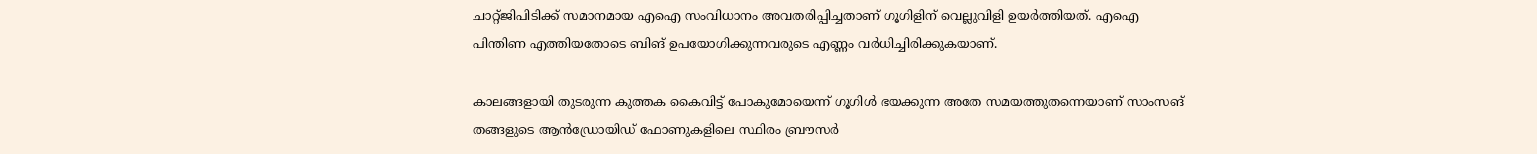ചാറ്റ്ജിപിടിക്ക് സമാനമായ എഐ സംവിധാനം അ‌വതരിപ്പിച്ചതാണ് ഗൂഗിളിന് വെല്ലുവിളി ഉയർത്തിയത്. എഐ പിന്തിണ എത്തിയതോടെ ബിങ് ഉപയോഗിക്കുന്നവരുടെ എണ്ണം വർധിച്ചിരിക്കുകയാണ്.

കാലങ്ങളായി തുടരുന്ന കുത്തക കൈവിട്ട് പോകുമോയെന്ന് ഗൂഗിൾ ഭയക്കുന്ന അ‌തേ സമയത്തുതന്നെയാണ് സാംസങ് തങ്ങളുടെ ആൻഡ്രോയിഡ് ഫോണുകളിലെ സ്ഥിരം ബ്രൗസർ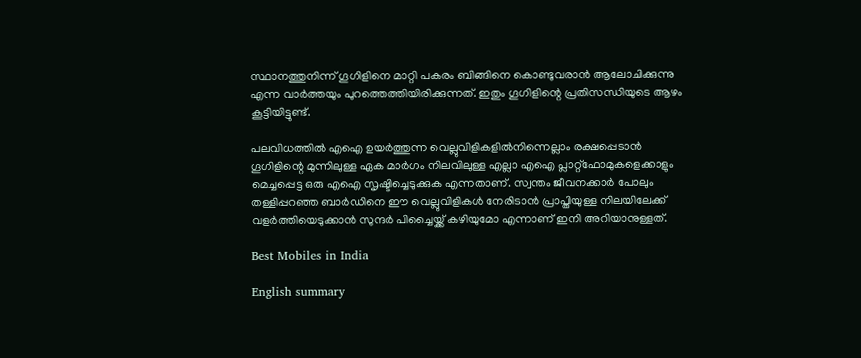സ്ഥാനത്തുനിന്ന് ഗൂഗിളിനെ മാറ്റി പകരം ബിങ്ങിനെ കൊണ്ടുവരാൻ ആലോചിക്കുന്നു എന്ന വാർത്തയും പുറത്തെത്തിയിരിക്കുന്നത്. ഇതും ഗൂഗിളിന്റെ പ്രതിസന്ധിയുടെ ആഴം കൂട്ടിയിട്ടുണ്ട്.

പലവിധത്തിൽ എഐ ഉയർത്തുന്ന വെല്ലുവിളികളിൽനിന്നെല്ലാം രക്ഷപ്പെടാൻ ഗൂഗിളിന്റെ മുന്നിലുള്ള ഏക മാർഗം നിലവിലുള്ള എല്ലാ എഐ പ്ലാറ്റ്ഫോമുകളെക്കാളും മെച്ചപ്പെട്ട ഒരു എഐ സൃഷ്ടിച്ചെടുക്കുക എന്നതാണ്. സ്വന്തം ജീവനക്കാർ പോലും തള്ളിപ്പറഞ്ഞ ബാർഡിനെ ഈ വെല്ലുവിളികൾ നേരിടാൻ പ്രാപ്തിയുള്ള നിലയിലേക്ക് വളർത്തിയെടുക്കാൻ സുന്ദർ പിച്ചൈയ്ക്ക് കഴിയുമോ എന്നാണ് ഇനി അ‌റിയാനുള്ളത്.

Best Mobiles in India

English summary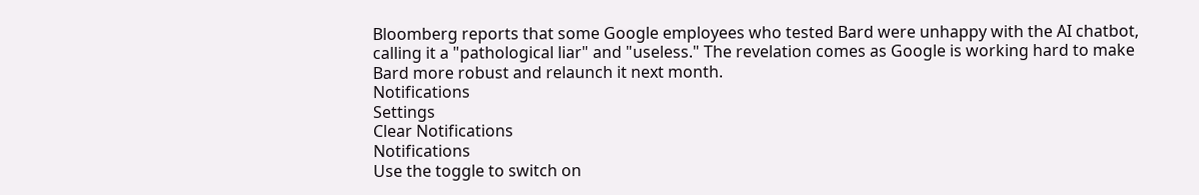Bloomberg reports that some Google employees who tested Bard were unhappy with the AI chatbot, calling it a "pathological liar" and "useless." The revelation comes as Google is working hard to make Bard more robust and relaunch it next month.
Notifications
Settings
Clear Notifications
Notifications
Use the toggle to switch on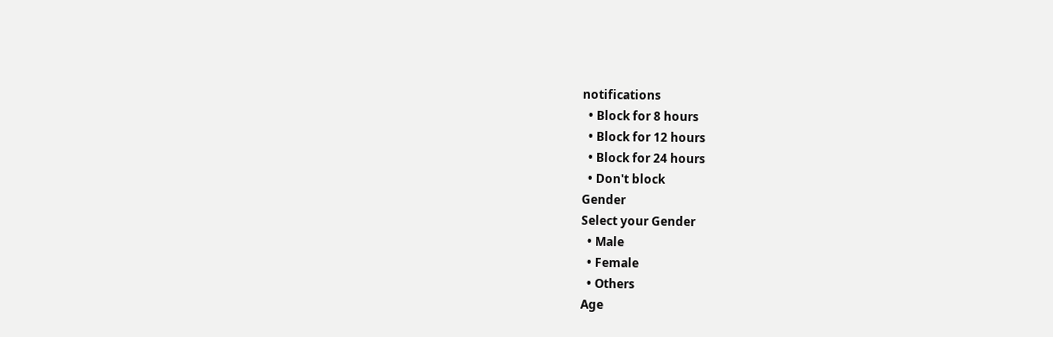notifications
  • Block for 8 hours
  • Block for 12 hours
  • Block for 24 hours
  • Don't block
Gender
Select your Gender
  • Male
  • Female
  • Others
Age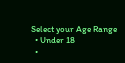Select your Age Range
  • Under 18
  •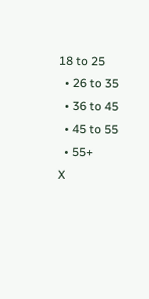18 to 25
  • 26 to 35
  • 36 to 45
  • 45 to 55
  • 55+
X